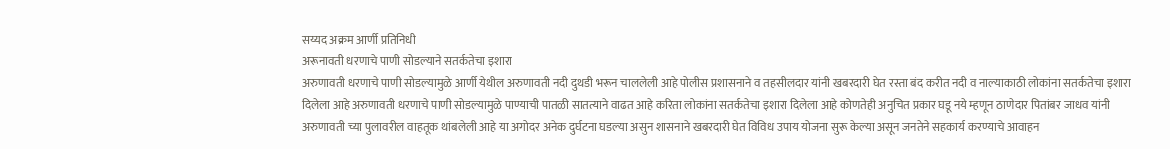सय्यद अक्रम आर्णी प्रतिनिधी
अरूनावती धरणाचे पाणी सोडल्याने सतर्कतेचा इशारा
अरुणावती धरणाचे पाणी सोडल्यामुळे आर्णी येथील अरुणावती नदी दुथडी भरून चाललेली आहे पोलीस प्रशासनाने व तहसीलदार यांनी खबरदारी घेत रस्ता बंद करीत नदी व नाल्याकाठी लोकांना सतर्कतेचा इशारा दिलेला आहे अरुणावती धरणाचे पाणी सोडल्यामुळे पाण्याची पातळी सातत्याने वाढत आहे करिता लोकांना सतर्कतेचा इशारा दिलेला आहे कोणतेही अनुचित प्रकार घडू नये म्हणून ठाणेदार पितांबर जाधव यांनी अरुणावती च्या पुलावरील वाहतूक थांबलेली आहे या अगोदर अनेक दुर्घटना घडल्या असुन शासनाने खबरदारी घेत विविध उपाय योजना सुरू केल्या असून जनतेने सहकार्य करण्याचे आवाहन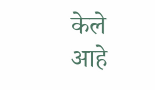केले आहे